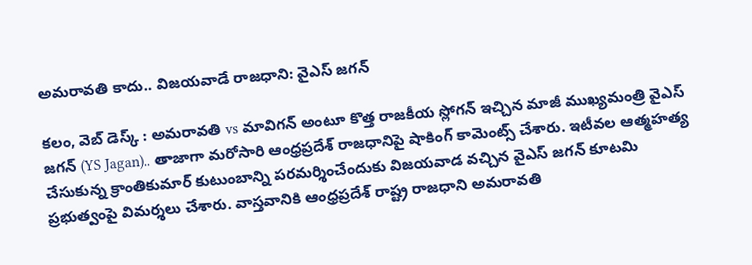అమరావతి కాదు.. విజయవాడే రాజధాని: వైఎస్ జగన్

కలం, వెబ్ డెస్క్ : అమరావతి vs మావిగన్ అంటూ కొత్త రాజకీయ స్లోగన్ ఇచ్చిన మాజీ ముఖ్యమంత్రి వైఎస్ జగన్ (YS Jagan).. తాజాగా మరోసారి ఆంధ్రప్రదేశ్ రాజధానిపై షాకింగ్ కామెంట్స్ చేశారు. ఇటీవల ఆత్మహత్య చేసుకున్న క్రాంతికుమార్ కుటుంబాన్ని పరమర్శించేందుకు విజయవాడ వచ్చిన వైఎస్ జగన్ కూటమి ప్రభుత్వంపై విమర్శలు చేశారు. వాస్తవానికి ఆంధ్రప్రదేశ్ రాష్ట్ర రాజధాని అమరావతి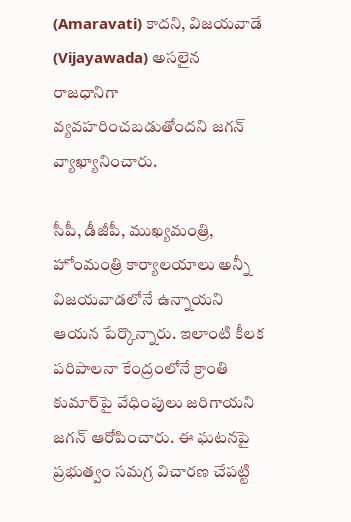(Amaravati) కాదని, విజయవాడే (Vijayawada) అసలైన రాజధానిగా వ్యవహరించబడుతోందని జగన్ వ్యాఖ్యానించారు.

సీపీ, డీజీపీ, ముఖ్యమంత్రి, హోంమంత్రి కార్యాలయాలు అన్నీ విజయవాడలోనే ఉన్నాయని ఆయన పేర్కొన్నారు. ఇలాంటి కీలక పరిపాలనా కేంద్రంలోనే క్రాంతి కుమార్‌పై వేధింపులు జరిగాయని జగన్ ఆరోపించారు. ఈ ఘటనపై ప్రభుత్వం సమగ్ర విచారణ చేపట్టి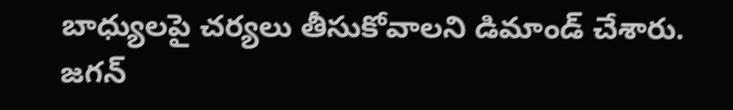బాధ్యులపై చర్యలు తీసుకోవాలని డిమాండ్ చేశారు. జగన్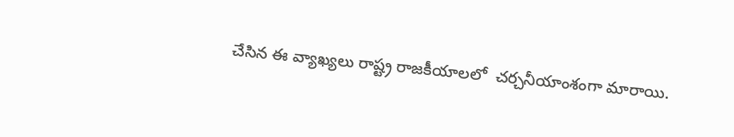చేసిన ఈ వ్యాఖ్యలు రాష్ట్ర రాజకీయాలలో  చర్చనీయాంశంగా మారాయి.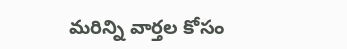మ‌రిన్ని వార్త‌ల కోసం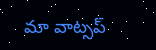మా వాట్స‌ప్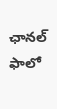ఛాన‌ల్ ఫాలో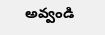అవ్వండి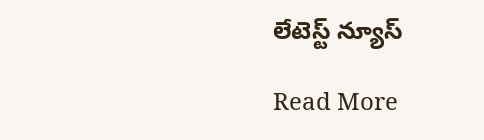లేటెస్ట్ న్యూస్‌

Read More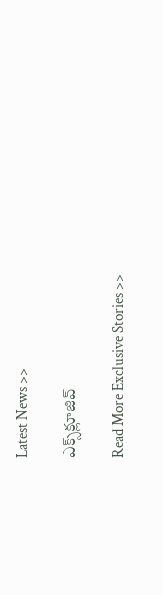Latest News >>

ఎక్స్‌క్లూజివ్‌

Read More Exclusive Stories >>